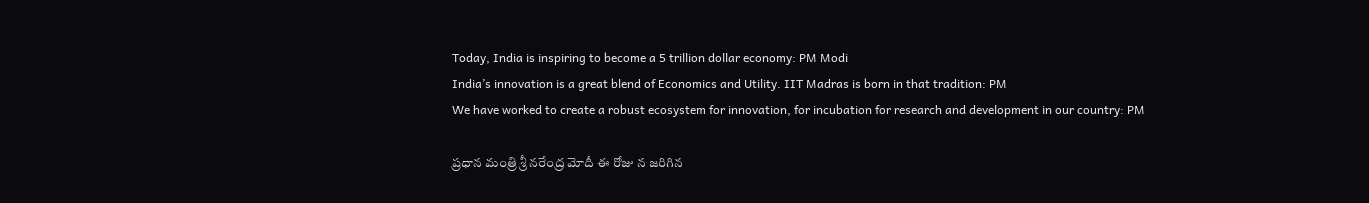Today, India is inspiring to become a 5 trillion dollar economy: PM Modi
India’s innovation is a great blend of Economics and Utility. IIT Madras is born in that tradition: PM
We have worked to create a robust ecosystem for innovation, for incubation for research and development in our country: PM

ప్ర‌ధాన మంత్రి శ్రీ న‌రేంద్ర మోదీ ఈ రోజు న జరిగిన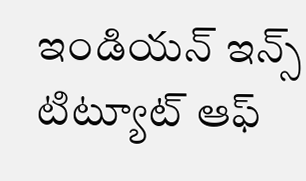ఇండియ‌న్ ఇన్స్ టిట్యూట్ ఆఫ్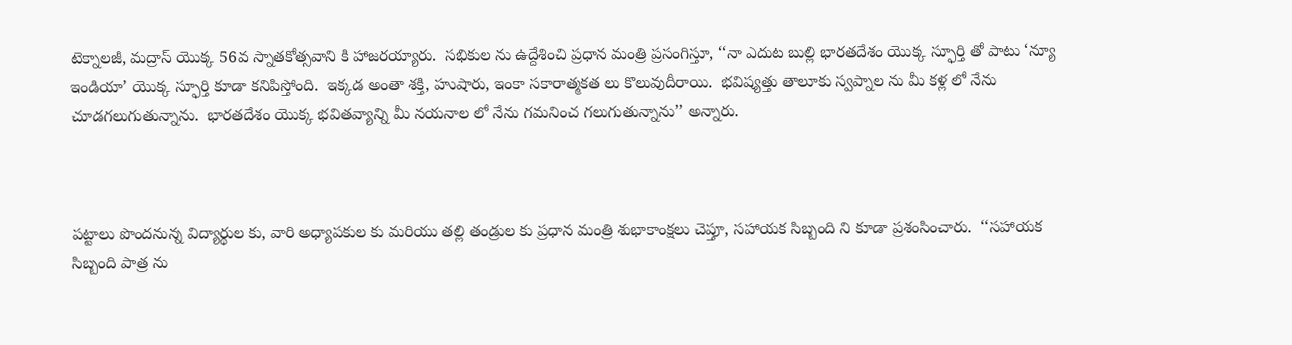టెక్నాల‌జీ, మ‌ద్రాస్ యొక్క 56వ స్నాత‌కోత్స‌వాని కి హాజ‌ర‌య్యారు.  స‌భికుల‌ ను ఉద్దేశించి ప్ర‌ధాన మంత్రి ప్ర‌సంగిస్తూ, ‘‘నా ఎదుట బుల్లి భార‌త‌దేశం యొక్క స్ఫూర్తి తో పాటు ‘న్యూ ఇండియా’ యొక్క స్ఫూర్తి కూడా క‌నిపిస్తోంది.  ఇక్క‌డ అంతా శ‌క్తి, హుషారు, ఇంకా స‌కారాత్మ‌కత లు కొలువుదీరాయి.  భ‌విష్య‌త్తు తాలూకు స్వ‌ప్నాల‌ ను మీ కళ్ల లో నేను చూడ‌గ‌లుగుతున్నాను.  భార‌త‌దేశం యొక్క భ‌విత‌వ్యాన్ని మీ న‌య‌నాల లో నేను గ‌మ‌నించ‌ గ‌లుగుతున్నాను’’ అన్నారు.



ప‌ట్టాలు పొంద‌నున్న విద్యార్థుల‌ కు, వారి అధ్యాపకుల కు మ‌రియు త‌ల్లి తండ్రుల‌ కు ప్ర‌ధాన మంత్రి శుభాకాంక్షలు చెప్తూ, స‌హాయ‌క సిబ్బంది ని కూడా ప్రశంసించారు.  ‘‘స‌హాయక సిబ్బంది పాత్ర ను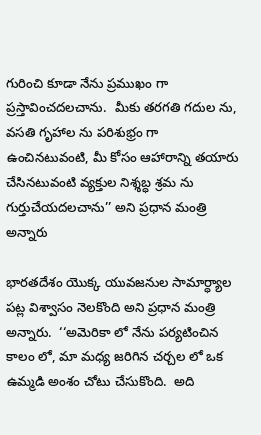గురించి కూడా నేను ప్ర‌ముఖం గా ప్ర‌స్తావించ‌ద‌ల‌చాను.  మీకు త‌ర‌గ‌తి గ‌దుల ను, వ‌స‌తి గృహాల ను ప‌రిశుభ్రం గా ఉంచినటువంటి, మీ కోసం ఆహారాన్ని త‌యారు చేసిన‌టువంటి వ్య‌క్తుల నిశ్శ‌బ్ధ శ్ర‌మ‌ ను  గుర్తుచేయద‌ల‌చాను’’ అని ప్ర‌ధాన మంత్రి అన్నారు

భార‌త‌దేశం యొక్క యువ‌జ‌నుల సామార్ధ్యాల ప‌ట్ల విశ్వాసం నెలకొంది అని ప్ర‌ధాన మంత్రి అన్నారు.  ‘‘అమెరికా లో నేను ప‌ర్య‌టించిన కాలం లో, మా మ‌ధ్య జ‌రిగిన చ‌ర్చ‌ల లో ఒక ఉమ్మడి అంశం చోటు చేసుకొంది.  అది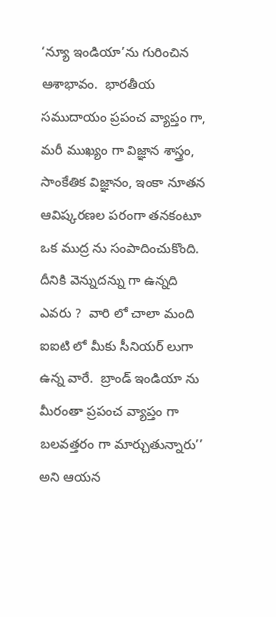‘న్యూ ఇండియా’ను గురించిన ఆశాభావం.  భార‌తీయ స‌ముదాయం ప్ర‌పంచ వ్యాప్తం గా, మ‌రీ ముఖ్యం గా విజ్ఞాన శాస్త్రం, సాంకేతిక విజ్ఞానం, ఇంకా నూత‌న ఆవిష్క‌ర‌ణ‌ల ప‌రంగా త‌న‌కంటూ ఒక ముద్ర ను సంపాదించుకొంది.  దీనికి వెన్నుదన్ను గా ఉన్నది ఎవ‌రు ?  వారి లో చాలా మంది ఐఐటి లో మీకు సీనియ‌ర్ లుగా ఉన్న వారే.  బ్రాండ్ ఇండియా ను మీరంతా ప్ర‌పంచ వ్యాప్తం గా బ‌ల‌వ‌త్త‌రం గా మార్చుతున్నారు’’ అని ఆయన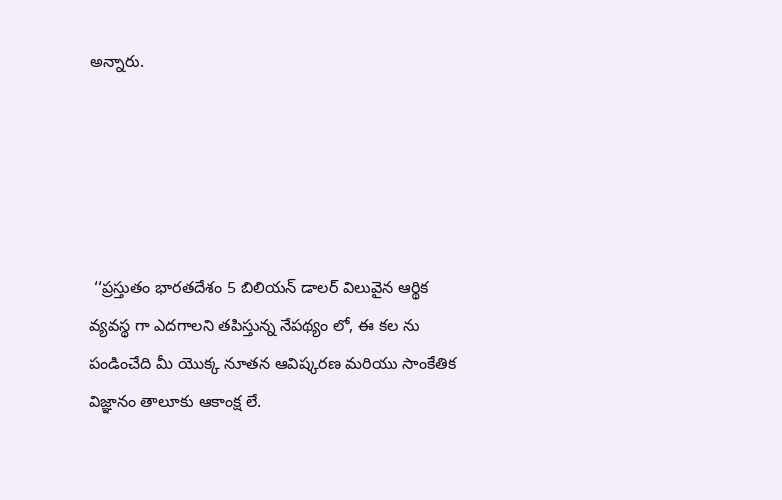అన్నారు.





 ‘‘ప్ర‌స్తుతం భార‌త‌దేశం 5 బిలియ‌న్ డాల‌ర్ విలువైన ఆర్థిక వ్య‌వ‌స్థ గా ఎద‌గాల‌ని త‌పిస్తున్న నేప‌థ్యం లో, ఈ క‌ల‌ ను పండించేది మీ యొక్క నూత‌న ఆవిష్క‌ర‌ణ‌ మ‌రియు సాంకేతిక విజ్ఞానం తాలూకు ఆకాంక్ష‌ లే.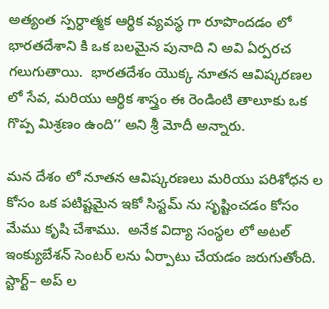అత్యంత స్ప‌ర్ధాత్మ‌క ఆర్థిక వ్య‌వ‌స్థ గా రూపొంద‌డం లో భార‌త‌దేశాని కి ఒక బ‌ల‌మైన పునాది ని అవి ఏర్ప‌ర‌చ గ‌లుగుతాయి.  భార‌త‌దేశం యొక్క నూత‌న ఆవిష్క‌ర‌ణల లో సేవ‌, మ‌రియు ఆర్థిక శాస్త్రం ఈ రెండింటి తాలూకు ఒక గొప్ప మిశ్రణం ఉంది’’ అని శ్రీ మోదీ అన్నారు.

మ‌న దేశం లో నూత‌న ఆవిష్క‌ర‌ణ‌లు మ‌రియు ప‌రిశోధ‌న ల కోసం ఒక ప‌టిష్ట‌మైన ఇకో సిస్ట‌మ్ ను సృష్టించ‌డం కోసం మేము కృషి చేశాము.  అనేక విద్యా సంస్థ‌ల లో అట‌ల్ ఇంక్యుబేశ‌న్ సెంట‌ర్ ల‌ను ఏర్పాటు చేయ‌డం జ‌రుగుతోంది.  స్టార్ట్– అప్ ల‌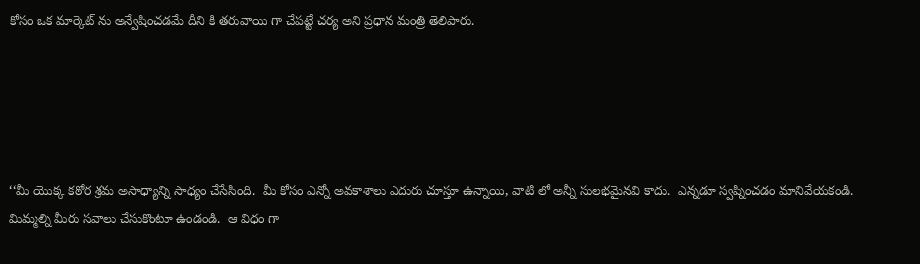కోసం ఒక మార్కెట్ ను అన్వేషించ‌డ‌మే దీని కి త‌రువాయి గా చేపట్టే చ‌ర్య అని ప్ర‌ధాన మంత్రి తెలిపారు.





‘‘మీ యొక్క క‌ఠోర శ్ర‌మ అసాధ్యాన్ని సాధ్యం చేసేసింది.  మీ కోసం ఎన్నో అవ‌కాశాలు ఎదురు చూస్తూ ఉన్నాయి, వాటి లో అన్నీ సుల‌భ‌మైన‌వి కాదు.  ఎన్న‌డూ స్వ‌ప్నించ‌డం మానివేయ‌కండి.  మిమ్మ‌ల్ని మీరు స‌వాలు చేసుకొంటూ ఉండండి.  ఆ విధం గా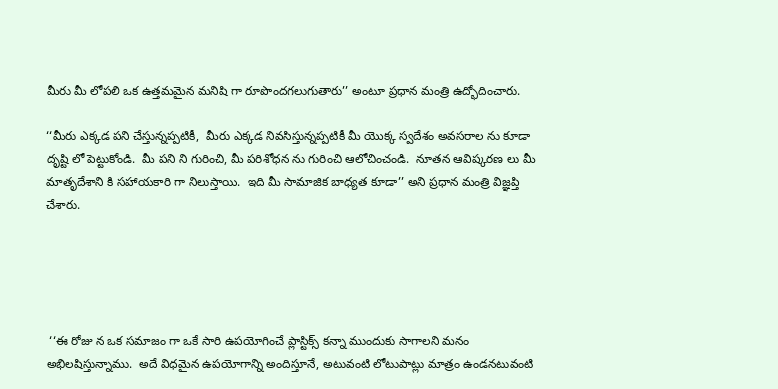మీరు మీ లోప‌లి ఒక ఉత్త‌మ‌మైన మ‌నిషి గా రూపొంద‌గ‌లుగుతారు’’ అంటూ ప్ర‌ధాన మంత్రి ఉద్భోదించారు.

‘‘మీరు ఎక్క‌డ ప‌ని చేస్తున్నప్పటికీ,  మీరు ఎక్క‌డ నివ‌సిస్తున్నప్పటికీ మీ యొక్క‌ స్వ‌దేశం అవ‌స‌రాల‌ ను కూడా దృష్టి లో పెట్టుకోండి.  మీ ప‌ని ని గురించి, మీ ప‌రిశోధ‌న ను గురించి ఆలోచించండి.  నూత‌న ఆవిష్క‌ర‌ణ‌ లు మీ మాతృదేశాని కి స‌హాయ‌కారి గా నిలుస్తాయి.  ఇది మీ సామాజిక బాధ్య‌త కూడా’’ అని ప్ర‌ధాన మంత్రి విజ్ఞ‌ప్తి చేశారు.





 ‘‘ఈ రోజు న ఒక స‌మాజం గా ఒకే సారి ఉప‌యోగించే ప్లాస్టిక్స్ క‌న్నా ముందుకు సాగాల‌ని మ‌నం అభిల‌షిస్తున్నాము.  అదే విధ‌మైన ఉప‌యోగాన్ని అందిస్తూనే, అటువంటి లోటుపాట్లు మాత్రం ఉండ‌న‌టువంటి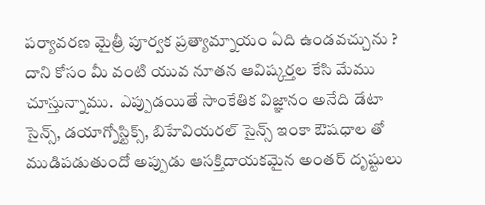ప‌ర్యావ‌ర‌ణ మైత్రీ పూర్వ‌క‌ ప్ర‌త్యామ్నాయం ఏది ఉండ‌వ‌చ్చును ?  దాని కోసం మీ వంటి యువ నూత‌న ఆవిష్క‌ర్త‌ల కేసి మేము చూస్తున్నాము.  ఎప్పుడ‌యితే సాంకేతిక విజ్ఞానం అనేది డేటా సైన్స్, డయాగ్నోస్టిక్స్, బిహేవియరల్ సైన్స్ ఇంకా ఔషధాల‌ తో ముడిప‌డుతుందో అప్పుడు ఆస‌క్తిదాయ‌క‌మైన అంత‌ర్ దృష్టులు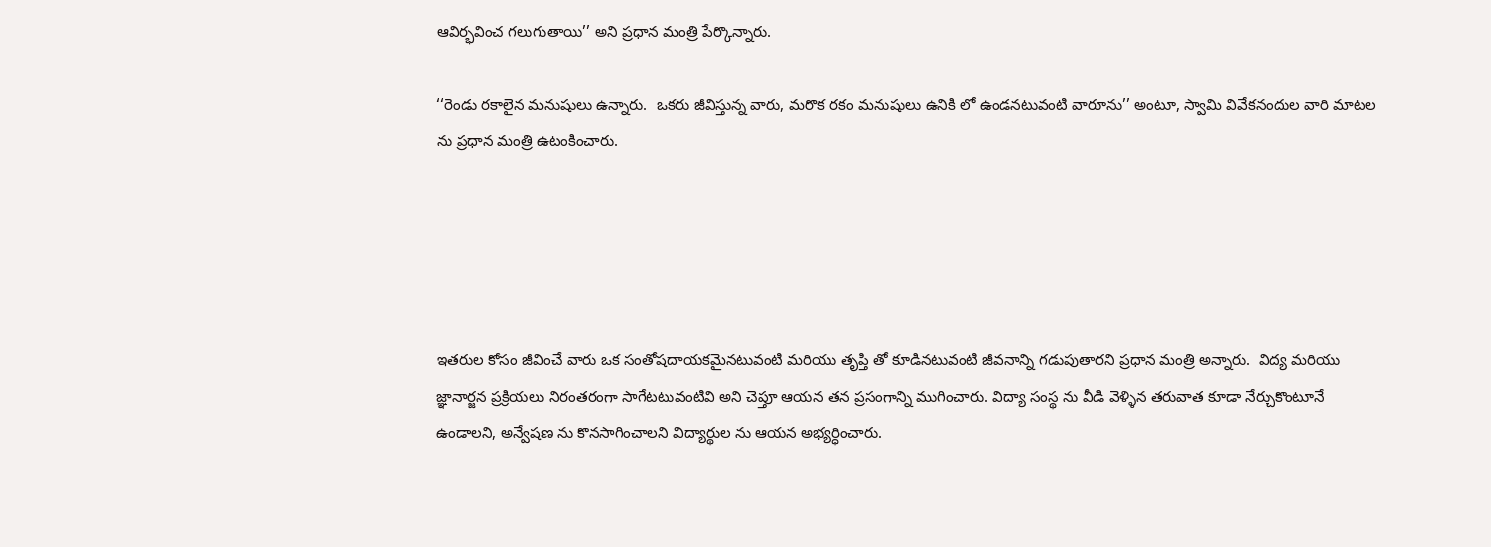ఆవిర్భ‌వించ‌ గ‌లుగుతాయి’’ అని ప్ర‌ధాన మంత్రి పేర్కొన్నారు.

‘‘రెండు ర‌కాలైన మ‌నుషులు ఉన్నారు.  ఒక‌రు జీవిస్తున్న వారు, మ‌రొక ర‌కం మ‌నుషులు ఉనికి లో ఉండ‌న‌టువంటి వారూను’’ అంటూ, స్వామి వివేక‌నందుల వారి మాటల ను ప్ర‌ధాన మంత్రి ఉటంకించారు.





ఇత‌రుల కోసం జీవించే వారు ఒక సంతోష‌దాయ‌క‌మైనటువంటి మ‌రియు తృప్తి తో కూడినటువంటి జీవ‌నాన్ని గ‌డుపుతార‌ని ప్ర‌ధాన మంత్రి అన్నారు.  విద్య మ‌రియు జ్ఞానార్జ‌న ప్ర‌క్రియ‌లు నిరంత‌రంగా సాగేట‌టువంటివి అని చెప్తూ ఆయ‌న త‌న ప్ర‌సంగాన్ని ముగించారు. విద్యా సంస్థ‌ ను వీడి వెళ్ళిన త‌రువాత కూడా నేర్చుకొంటూనే ఉండాల‌ని, అన్వేష‌ణ ను కొన‌సాగించాల‌ని విద్యార్థుల‌ ను ఆయ‌న అభ్య‌ర్ధించారు.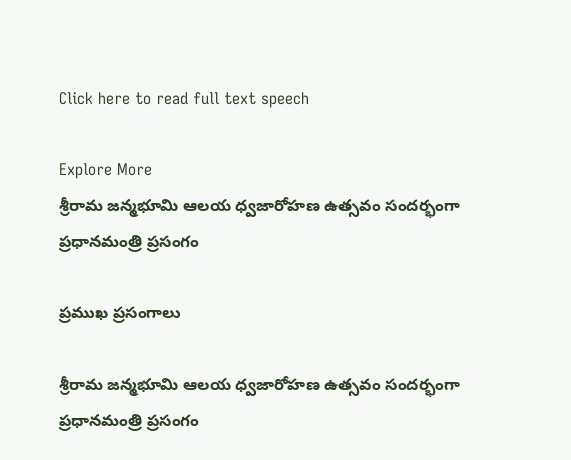Click here to read full text speech

Explore More
శ్రీరామ జన్మభూమి ఆలయ ధ్వజారోహణ ఉత్సవం సందర్భంగా ప్రధానమంత్రి ప్రసంగం

ప్రముఖ ప్రసంగాలు

శ్రీరామ జన్మభూమి ఆలయ ధ్వజారోహణ ఉత్సవం సందర్భంగా ప్రధానమంత్రి ప్రసంగం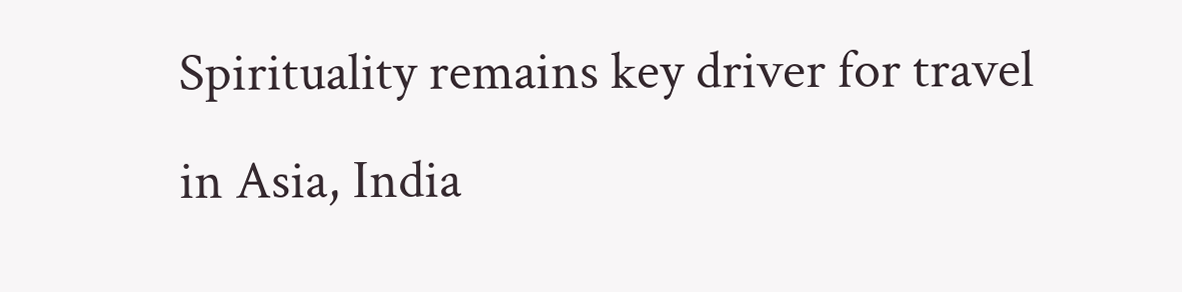Spirituality remains key driver for travel in Asia, India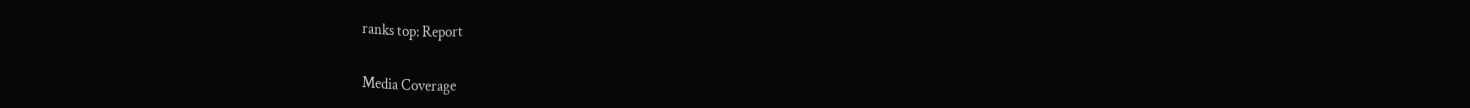ranks top: Report

Media Coverage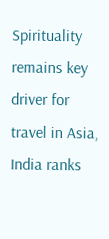Spirituality remains key driver for travel in Asia, India ranks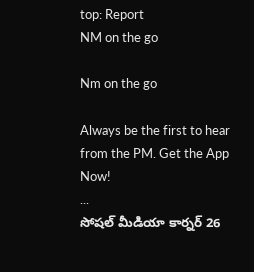top: Report
NM on the go

Nm on the go

Always be the first to hear from the PM. Get the App Now!
...
సోషల్ మీడియా కార్నర్ 26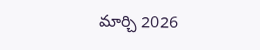మార్చి 2026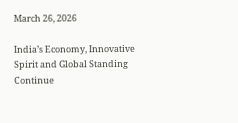March 26, 2026

India’s Economy, Innovative Spirit and Global Standing Continue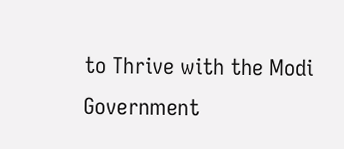to Thrive with the Modi Government